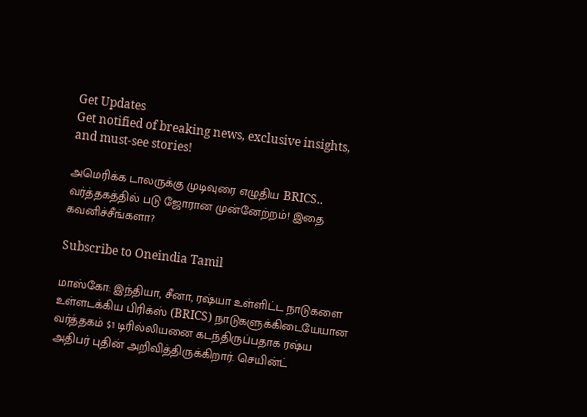Get Updates
Get notified of breaking news, exclusive insights, and must-see stories!

அமெரிக்க டாலருக்கு முடிவுரை எழுதிய BRICS.. வர்த்தகத்தில் படு ஜோரான முன்னேற்றம்! இதை கவனிச்சீங்களா?

Subscribe to Oneindia Tamil

மாஸ்கோ: இந்தியா, சீனா, ரஷ்யா உள்ளிட்ட நாடுகளை உள்ளடக்கிய பிரிக்ஸ் (BRICS) நாடுகளுக்கிடையேயான வர்த்தகம் $1 டிரில்லியனை கடந்திருப்பதாக ரஷ்ய அதிபர் புதின் அறிவித்திருக்கிறார். செயின்ட்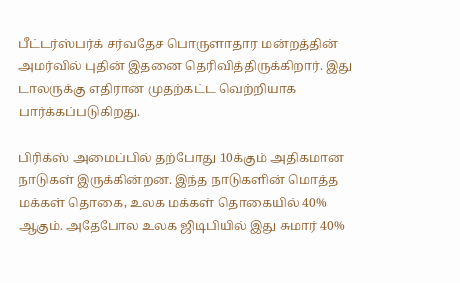பீட்டர்ஸ்பர்க் சர்வதேச பொருளாதார மன்றத்தின் அமர்வில் புதின் இதனை தெரிவித்திருக்கிறார். இது டாலருக்கு எதிரான முதற்கட்ட வெற்றியாக பார்க்கப்படுகிறது.

பிரிக்ஸ் அமைப்பில் தற்போது 10க்கும் அதிகமான நாடுகள் இருக்கின்றன. இந்த நாடுகளின் மொத்த மக்கள் தொகை, உலக மக்கள் தொகையில் 40% ஆகும். அதேபோல உலக ஜிடிபியில் இது சுமார் 40%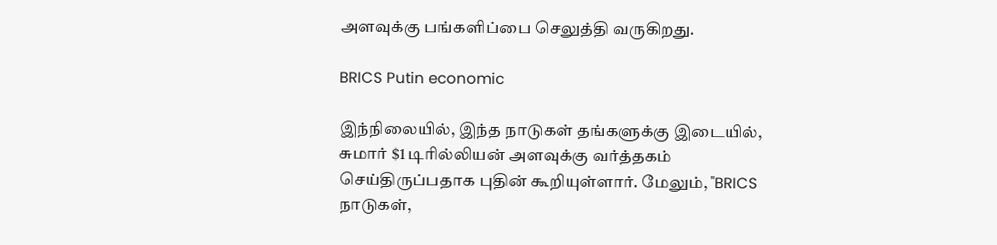அளவுக்கு பங்களிப்பை செலுத்தி வருகிறது.

BRICS Putin economic

இந்நிலையில், இந்த நாடுகள் தங்களுக்கு இடையில், சுமார் $1 டிரில்லியன் அளவுக்கு வர்த்தகம் செய்திருப்பதாக புதின் கூறியுள்ளார். மேலும், "BRICS நாடுகள்,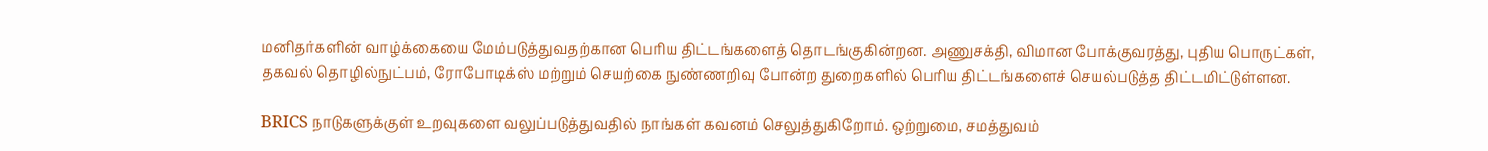மனிதர்களின் வாழ்க்கையை மேம்படுத்துவதற்கான பெரிய திட்டங்களைத் தொடங்குகின்றன. அணுசக்தி, விமான போக்குவரத்து, புதிய பொருட்கள், தகவல் தொழில்நுட்பம், ரோபோடிக்ஸ் மற்றும் செயற்கை நுண்ணறிவு போன்ற துறைகளில் பெரிய திட்டங்களைச் செயல்படுத்த திட்டமிட்டுள்ளன.

BRICS நாடுகளுக்குள் உறவுகளை வலுப்படுத்துவதில் நாங்கள் கவனம் செலுத்துகிறோம். ஒற்றுமை, சமத்துவம்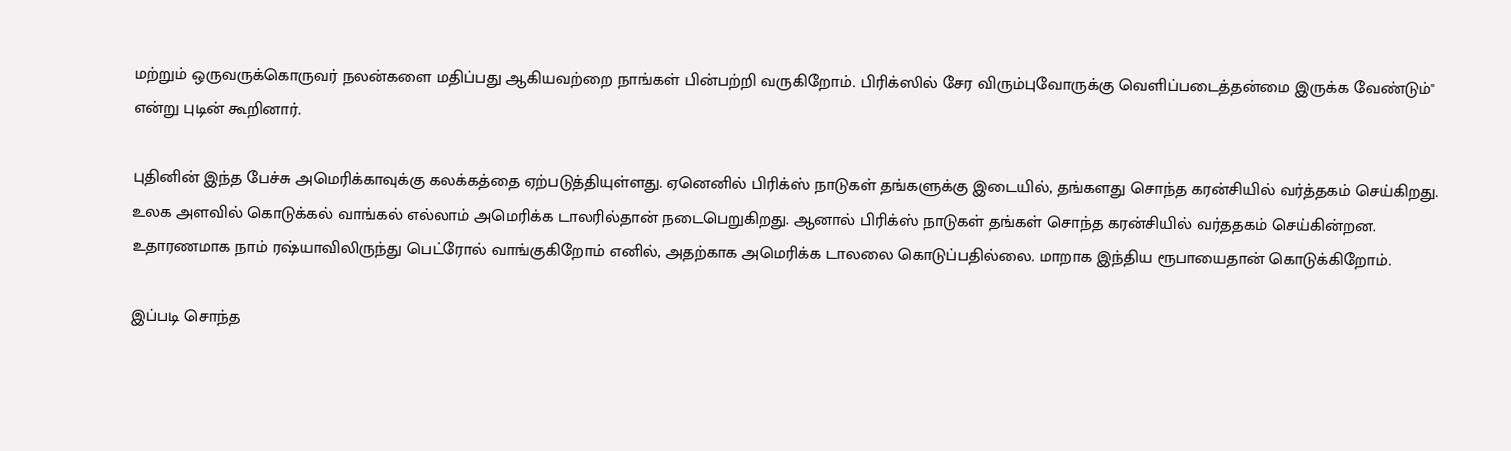மற்றும் ஒருவருக்கொருவர் நலன்களை மதிப்பது ஆகியவற்றை நாங்கள் பின்பற்றி வருகிறோம். பிரிக்ஸில் சேர விரும்புவோருக்கு வெளிப்படைத்தன்மை இருக்க வேண்டும்" என்று புடின் கூறினார்.

புதினின் இந்த பேச்சு அமெரிக்காவுக்கு கலக்கத்தை ஏற்படுத்தியுள்ளது. ஏனெனில் பிரிக்ஸ் நாடுகள் தங்களுக்கு இடையில், தங்களது சொந்த கரன்சியில் வர்த்தகம் செய்கிறது. உலக அளவில் கொடுக்கல் வாங்கல் எல்லாம் அமெரிக்க டாலரில்தான் நடைபெறுகிறது. ஆனால் பிரிக்ஸ் நாடுகள் தங்கள் சொந்த கரன்சியில் வர்ததகம் செய்கின்றன. உதாரணமாக நாம் ரஷ்யாவிலிருந்து பெட்ரோல் வாங்குகிறோம் எனில், அதற்காக அமெரிக்க டாலலை கொடுப்பதில்லை. மாறாக இந்திய ரூபாயைதான் கொடுக்கிறோம்.

இப்படி சொந்த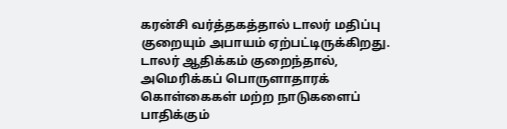கரன்சி வர்த்தகத்தால் டாலர் மதிப்பு குறையும் அபாயம் ஏற்பட்டிருக்கிறது. டாலர் ஆதிக்கம் குறைந்தால், அமெரிக்கப் பொருளாதாரக் கொள்கைகள் மற்ற நாடுகளைப் பாதிக்கும்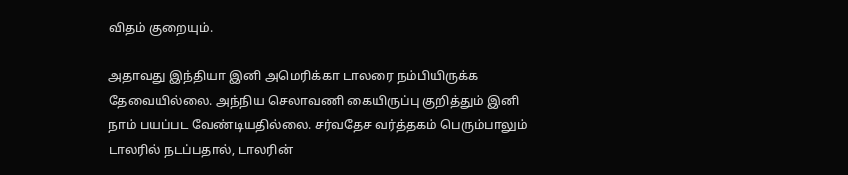விதம் குறையும்.

அதாவது இந்தியா இனி அமெரிக்கா டாலரை நம்பியிருக்க தேவையில்லை. அந்நிய செலாவணி கையிருப்பு குறித்தும் இனி நாம் பயப்பட வேண்டியதில்லை. சர்வதேச வர்த்தகம் பெரும்பாலும் டாலரில் நடப்பதால், டாலரின்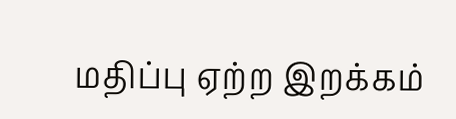மதிப்பு ஏற்ற இறக்கம்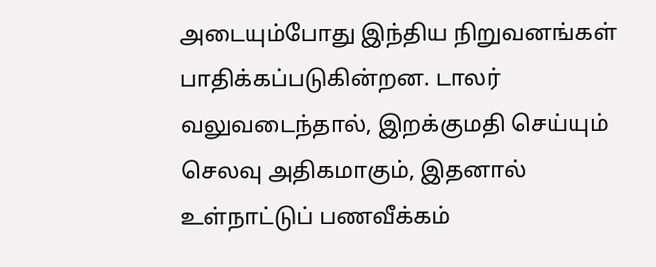அடையும்போது இந்திய நிறுவனங்கள் பாதிக்கப்படுகின்றன. டாலர் வலுவடைந்தால், இறக்குமதி செய்யும் செலவு அதிகமாகும், இதனால் உள்நாட்டுப் பணவீக்கம்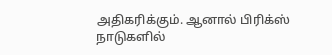அதிகரிக்கும். ஆனால் பிரிக்ஸ் நாடுகளில்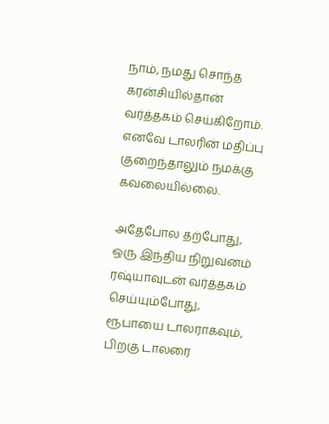நாம், நமது சொந்த கரன்சியில்தான் வர்த்தகம் செய்கிறோம். எனவே டாலரின் மதிப்பு குறைந்தாலும் நமக்கு கவலையில்லை.

அதேபோல தற்போது, ஒரு இந்திய நிறுவனம் ரஷ்யாவுடன் வர்த்தகம் செய்யும்போது, ரூபாயை டாலராகவும், பிறகு டாலரை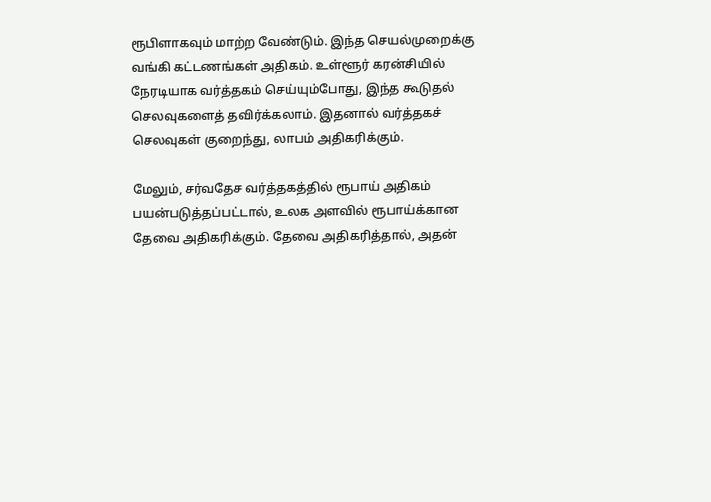ரூபிளாகவும் மாற்ற வேண்டும். இந்த செயல்முறைக்கு வங்கி கட்டணங்கள் அதிகம். உள்ளூர் கரன்சியில் நேரடியாக வர்த்தகம் செய்யும்போது, இந்த கூடுதல் செலவுகளைத் தவிர்க்கலாம். இதனால் வர்த்தகச் செலவுகள் குறைந்து, லாபம் அதிகரிக்கும்.

மேலும், சர்வதேச வர்த்தகத்தில் ரூபாய் அதிகம் பயன்படுத்தப்பட்டால், உலக அளவில் ரூபாய்க்கான தேவை அதிகரிக்கும். தேவை அதிகரித்தால், அதன்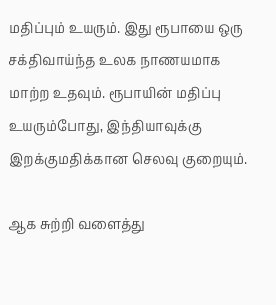மதிப்பும் உயரும். இது ரூபாயை ஒரு சக்திவாய்ந்த உலக நாணயமாக மாற்ற உதவும். ரூபாயின் மதிப்பு உயரும்போது, இந்தியாவுக்கு இறக்குமதிக்கான செலவு குறையும்.

ஆக சுற்றி வளைத்து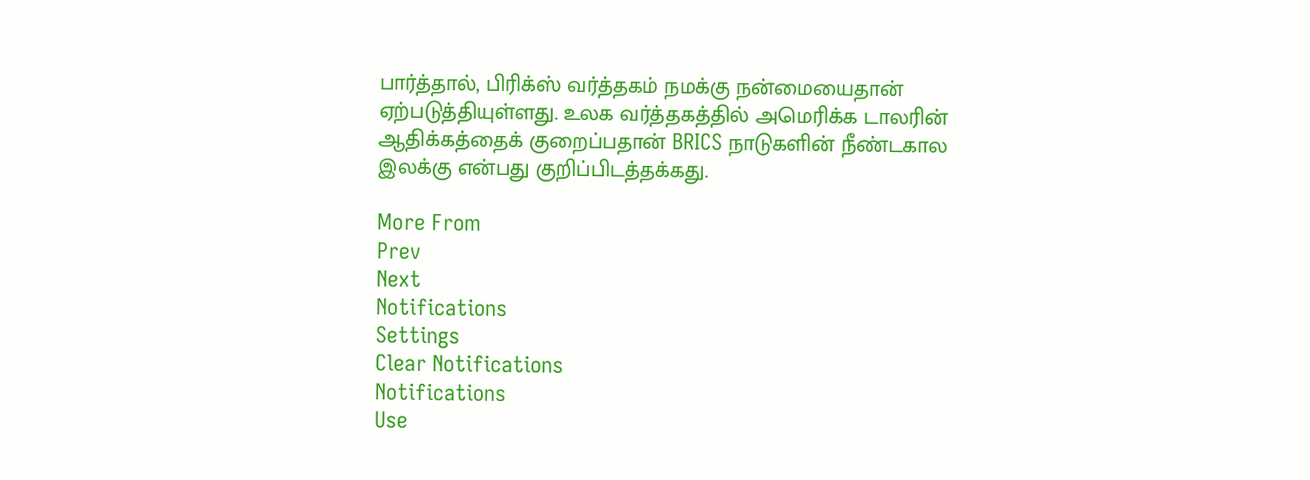பார்த்தால், பிரிக்ஸ் வர்த்தகம் நமக்கு நன்மையைதான் ஏற்படுத்தியுள்ளது. உலக வர்த்தகத்தில் அமெரிக்க டாலரின் ஆதிக்கத்தைக் குறைப்பதான் BRICS நாடுகளின் நீண்டகால இலக்கு என்பது குறிப்பிடத்தக்கது.

More From
Prev
Next
Notifications
Settings
Clear Notifications
Notifications
Use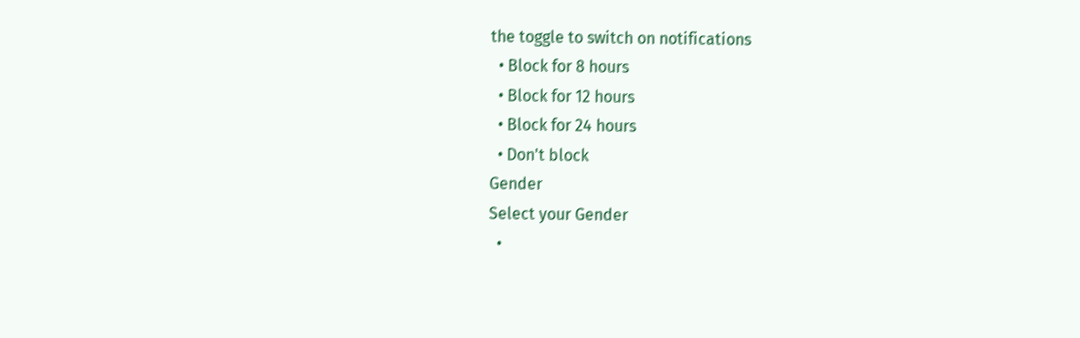the toggle to switch on notifications
  • Block for 8 hours
  • Block for 12 hours
  • Block for 24 hours
  • Don't block
Gender
Select your Gender
  •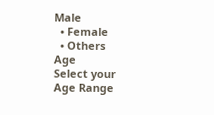Male
  • Female
  • Others
Age
Select your Age Range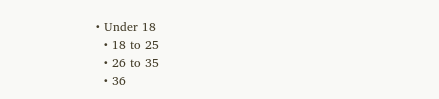• Under 18
  • 18 to 25
  • 26 to 35
  • 36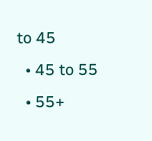to 45
  • 45 to 55
  • 55+